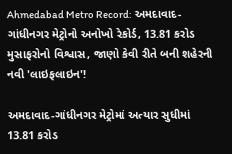Ahmedabad Metro Record: અમદાવાદ-ગાંધીનગર મેટ્રોનો અનોખો રેકોર્ડ, 13.81 કરોડ મુસાફરોનો વિશ્વાસ, જાણો કેવી રીતે બની શહેરની નવી 'લાઇફલાઇન'!

અમદાવાદ-ગાંધીનગર મેટ્રોમાં અત્યાર સુધીમાં 13.81 કરોડ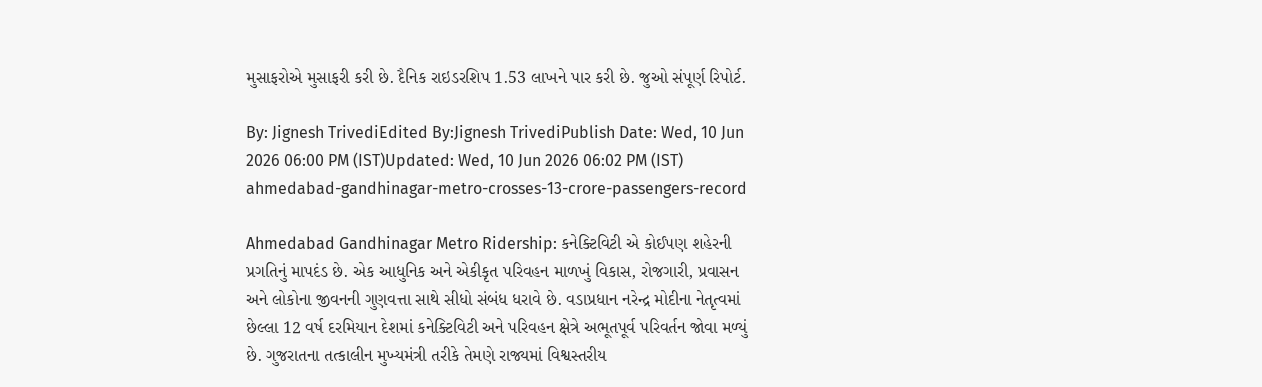મુસાફરોએ મુસાફરી કરી છે. દૈનિક રાઇડરશિપ 1.53 લાખને પાર કરી છે. જુઓ સંપૂર્ણ રિપોર્ટ.

By: Jignesh TrivediEdited By:Jignesh TrivediPublish Date: Wed, 10 Jun 2026 06:00 PM (IST)Updated: Wed, 10 Jun 2026 06:02 PM (IST)
ahmedabad-gandhinagar-metro-crosses-13-crore-passengers-record

Ahmedabad Gandhinagar Metro Ridership: કનેક્ટિવિટી એ કોઈપણ શહેરની પ્રગતિનું માપદંડ છે. એક આધુનિક અને એકીકૃત પરિવહન માળખું વિકાસ, રોજગારી, પ્રવાસન અને લોકોના જીવનની ગુણવત્તા સાથે સીધો સંબંધ ધરાવે છે. વડાપ્રધાન નરેન્દ્ર મોદીના નેતૃત્વમાં છેલ્લા 12 વર્ષ દરમિયાન દેશમાં કનેક્ટિવિટી અને પરિવહન ક્ષેત્રે અભૂતપૂર્વ પરિવર્તન જોવા મળ્યું છે. ગુજરાતના તત્કાલીન મુખ્યમંત્રી તરીકે તેમણે રાજ્યમાં વિશ્વસ્તરીય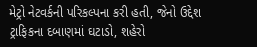મેટ્રો નેટવર્કની પરિકલ્પના કરી હતી, જેનો ઉદ્દેશ ટ્રાફિકના દબાણમાં ઘટાડો, શહેરો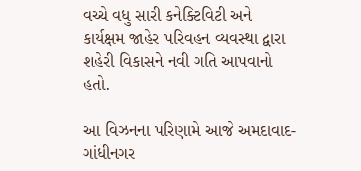વચ્ચે વધુ સારી કનેક્ટિવિટી અને કાર્યક્ષમ જાહેર પરિવહન વ્યવસ્થા દ્વારા શહેરી વિકાસને નવી ગતિ આપવાનો હતો.

આ વિઝનના પરિણામે આજે અમદાવાદ-ગાંધીનગર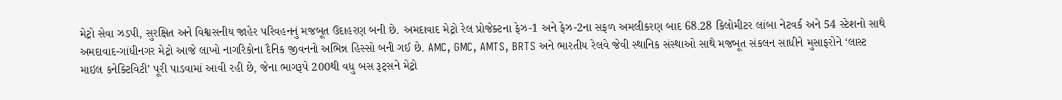મેટ્રો સેવા ઝડપી, સુરક્ષિત અને વિશ્વસનીય જાહેર પરિવહનનું મજબૂત ઉદાહરણ બની છે. અમદાવાદ મેટ્રો રેલ પ્રોજેક્ટના ફેઝ-1 અને ફેઝ-2ના સફળ અમલીકરણ બાદ 68.28 કિલોમીટર લાંબા નેટવર્ક અને 54 સ્ટેશનો સાથે અમદાવાદ-ગાંધીનગર મેટ્રો આજે લાખો નાગરિકોના દૈનિક જીવનનો અભિન્ન હિસ્સો બની ગઈ છે. AMC, GMC, AMTS, BRTS અને ભારતીય રેલવે જેવી સ્થાનિક સંસ્થાઓ સાથે મજબૂત સંકલન સાધીને મુસાફરોને ‘લાસ્ટ માઇલ કનેક્ટિવિટી’ પૂરી પાડવામાં આવી રહી છે, જેના ભાગરૂપે 200થી વધુ બસ રૂટ્સને મેટ્રો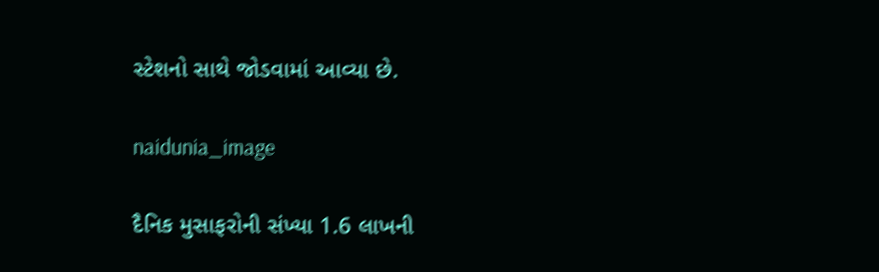સ્ટેશનો સાથે જોડવામાં આવ્યા છે.

naidunia_image

દૈનિક મુસાફરોની સંખ્યા 1.6 લાખની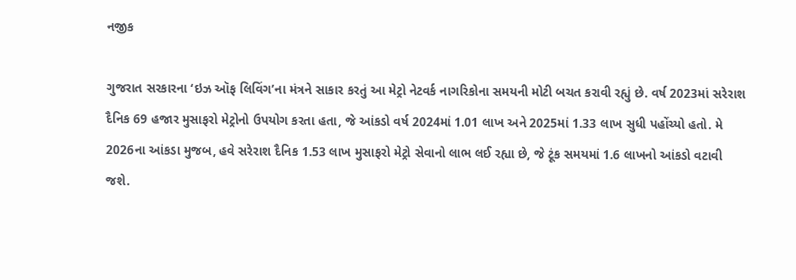નજીક

ગુજરાત સરકારના ‘ઇઝ ઑફ લિવિંગ’ના મંત્રને સાકાર કરતું આ મેટ્રો નેટવર્ક નાગરિકોના સમયની મોટી બચત કરાવી રહ્યું છે. વર્ષ 2023માં સરેરાશ દૈનિક 69 હજાર મુસાફરો મેટ્રોનો ઉપયોગ કરતા હતા, જે આંકડો વર્ષ 2024માં 1.01 લાખ અને 2025માં 1.33 લાખ સુધી પહોંચ્યો હતો. મે 2026ના આંકડા મુજબ, હવે સરેરાશ દૈનિક 1.53 લાખ મુસાફરો મેટ્રો સેવાનો લાભ લઈ રહ્યા છે, જે ટૂંક સમયમાં 1.6 લાખનો આંકડો વટાવી જશે.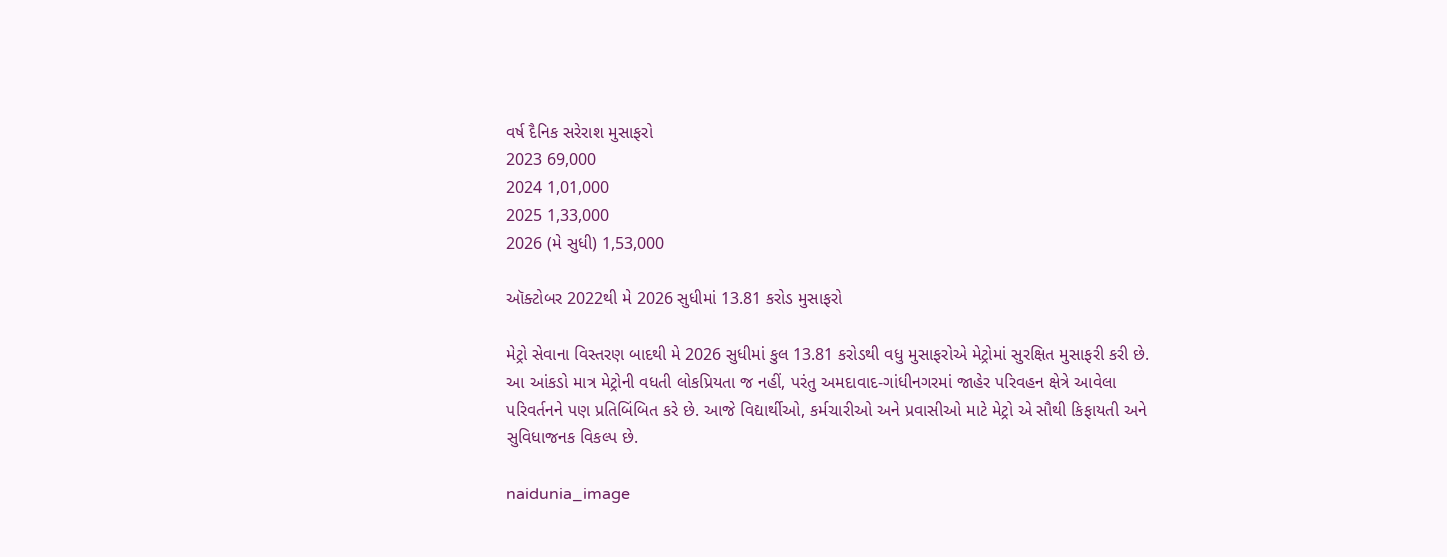વર્ષ દૈનિક સરેરાશ મુસાફરો
2023 69,000
2024 1,01,000
2025 1,33,000
2026 (મે સુધી) 1,53,000

ઑક્ટોબર 2022થી મે 2026 સુધીમાં 13.81 કરોડ મુસાફરો

મેટ્રો સેવાના વિસ્તરણ બાદથી મે 2026 સુધીમાં કુલ 13.81 કરોડથી વધુ મુસાફરોએ મેટ્રોમાં સુરક્ષિત મુસાફરી કરી છે. આ આંકડો માત્ર મેટ્રોની વધતી લોકપ્રિયતા જ નહીં, પરંતુ અમદાવાદ-ગાંધીનગરમાં જાહેર પરિવહન ક્ષેત્રે આવેલા પરિવર્તનને પણ પ્રતિબિંબિત કરે છે. આજે વિદ્યાર્થીઓ, કર્મચારીઓ અને પ્રવાસીઓ માટે મેટ્રો એ સૌથી કિફાયતી અને સુવિધાજનક વિકલ્પ છે.

naidunia_image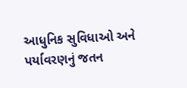આધુનિક સુવિધાઓ અને પર્યાવરણનું જતન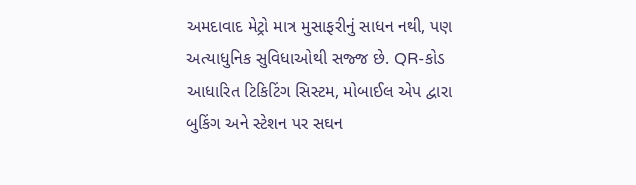અમદાવાદ મેટ્રો માત્ર મુસાફરીનું સાધન નથી, પણ અત્યાધુનિક સુવિધાઓથી સજ્જ છે. QR-કોડ આધારિત ટિકિટિંગ સિસ્ટમ, મોબાઈલ એપ દ્વારા બુકિંગ અને સ્ટેશન પર સઘન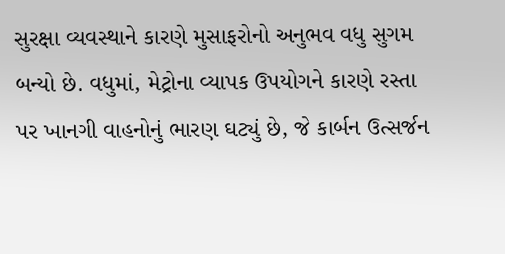સુરક્ષા વ્યવસ્થાને કારણે મુસાફરોનો અનુભવ વધુ સુગમ બન્યો છે. વધુમાં, મેટ્રોના વ્યાપક ઉપયોગને કારણે રસ્તા પર ખાનગી વાહનોનું ભારણ ઘટ્યું છે, જે કાર્બન ઉત્સર્જન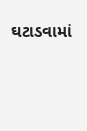ઘટાડવામાં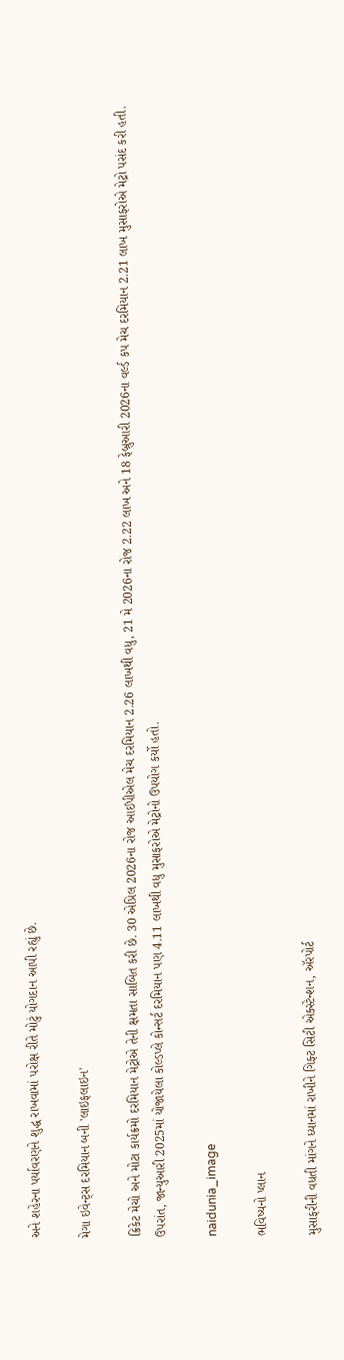અને શહેરના પર્યાવરણને શુદ્ધ રાખવામાં પરોક્ષ રીતે મોટું યોગદાન આપી રહ્યું છે.

મેગા ઇવેન્ટ્સ દરમિયાન બની 'લાઇફલાઇન'

ક્રિકેટ મેચો અને મોટા કાર્યક્રમો દરમિયાન મેટ્રોએ તેની ક્ષમતા સાબિત કરી છે. 30 એપ્રિલ 2026ના રોજ આઈપીએલ મેચ દરમિયાન 2.26 લાખથી વધુ, 21 મે 2026ના રોજ 2.22 લાખ અને 18 ફેબ્રુઆરી 2026ના વર્લ્ડ કપ મેચ દરમિયાન 2.21 લાખ મુસાફરોએ મેટ્રો પસંદ કરી હતી. ઉપરાંત, જાન્યુઆરી 2025માં યોજાયેલા કોલ્ડપ્લે કોન્સર્ટ દરમિયાન પણ 4.11 લાખથી વધુ મુસાફરોએ મેટ્રોનો ઉપયોગ કર્યો હતો.

naidunia_image

ભવિષ્યનો પ્લાન

મુસાફરીની વધતી માંગને ધ્યાનમાં રાખીને ગિફ્ટ સિટી એક્સ્ટેન્શન, ઍરપોર્ટ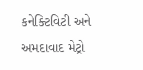કનેક્ટિવિટી અને અમદાવાદ મેટ્રો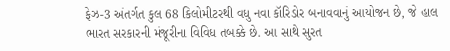ફેઝ-3 અંતર્ગત કુલ 68 કિલોમીટરથી વધુ નવા કૉરિડોર બનાવવાનું આયોજન છે, જે હાલ ભારત સરકારની મંજૂરીના વિવિધ તબક્કે છે. આ સાથે સુરત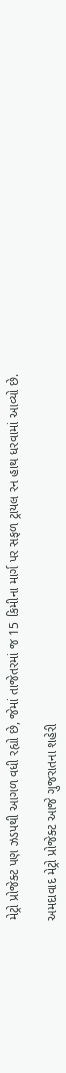મેટ્રો પ્રોજેક્ટ પણ ઝડપથી આગળ વધી રહ્યો છે, જેમાં તાજેતરમાં જ 15 કિમીના માર્ગ પર સફળ ટ્રાયલ રન હાથ ધરવામાં આવ્યો છે.

અમદાવાદ મેટ્રો પ્રોજેક્ટ આજે ગુજરાતના શહેરી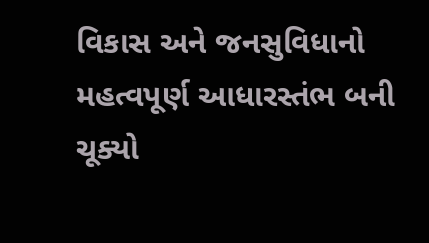વિકાસ અને જનસુવિધાનો મહત્વપૂર્ણ આધારસ્તંભ બની ચૂક્યો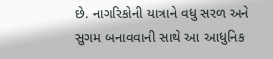છે. નાગરિકોની યાત્રાને વધુ સરળ અને સુગમ બનાવવાની સાથે આ આધુનિક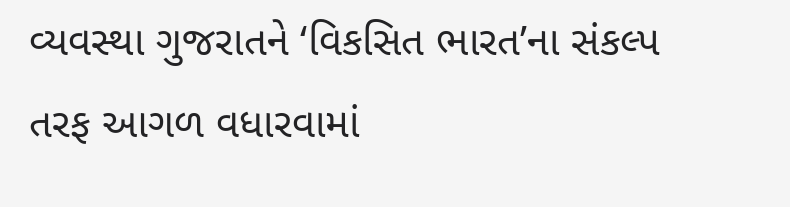વ્યવસ્થા ગુજરાતને ‘વિકસિત ભારત’ના સંકલ્પ તરફ આગળ વધારવામાં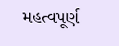મહત્વપૂર્ણ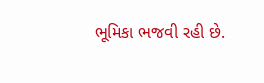ભૂમિકા ભજવી રહી છે.